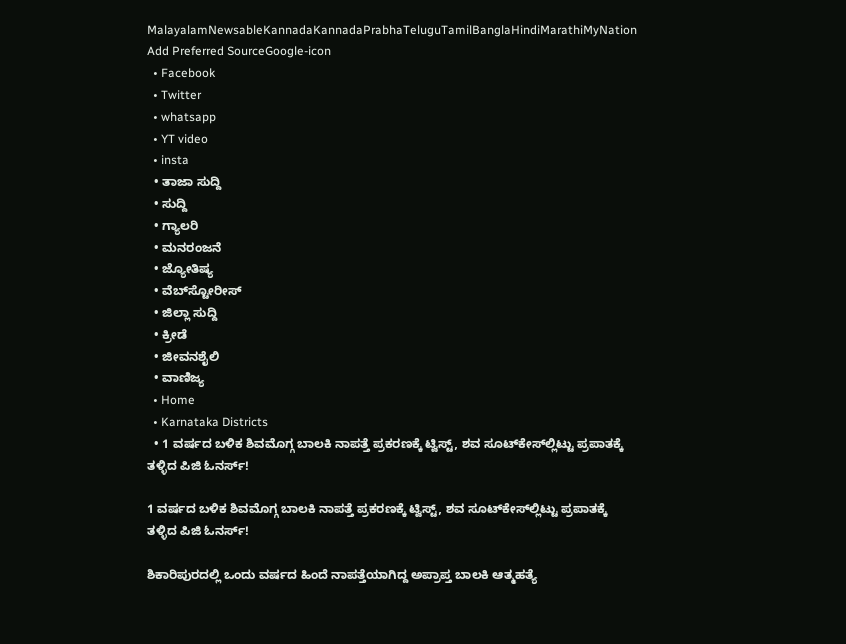MalayalamNewsableKannadaKannadaPrabhaTeluguTamilBanglaHindiMarathiMyNation
Add Preferred SourceGoogle-icon
  • Facebook
  • Twitter
  • whatsapp
  • YT video
  • insta
  • ತಾಜಾ ಸುದ್ದಿ
  • ಸುದ್ದಿ
  • ಗ್ಯಾಲರಿ
  • ಮನರಂಜನೆ
  • ಜ್ಯೋತಿಷ್ಯ
  • ವೆಬ್‌ಸ್ಟೋರೀಸ್
  • ಜಿಲ್ಲಾ ಸುದ್ದಿ
  • ಕ್ರೀಡೆ
  • ಜೀವನಶೈಲಿ
  • ವಾಣಿಜ್ಯ
  • Home
  • Karnataka Districts
  • 1 ವರ್ಷದ ಬಳಿಕ ಶಿವಮೊಗ್ಗ ಬಾಲಕಿ ನಾಪತ್ತೆ ಪ್ರಕರಣಕ್ಕೆ ಟ್ವಿಸ್ಟ್, ಶವ ಸೂಟ್‌ಕೇಸ್‌ಲ್ಲಿಟ್ಟು ಪ್ರಪಾತಕ್ಕೆ ತಳ್ಳಿದ ಪಿಜಿ ಓನರ್ಸ್!

1 ವರ್ಷದ ಬಳಿಕ ಶಿವಮೊಗ್ಗ ಬಾಲಕಿ ನಾಪತ್ತೆ ಪ್ರಕರಣಕ್ಕೆ ಟ್ವಿಸ್ಟ್, ಶವ ಸೂಟ್‌ಕೇಸ್‌ಲ್ಲಿಟ್ಟು ಪ್ರಪಾತಕ್ಕೆ ತಳ್ಳಿದ ಪಿಜಿ ಓನರ್ಸ್!

ಶಿಕಾರಿಪುರದಲ್ಲಿ ಒಂದು ವರ್ಷದ ಹಿಂದೆ ನಾಪತ್ತೆಯಾಗಿದ್ದ ಅಪ್ರಾಪ್ತ ಬಾಲಕಿ ಆತ್ಮಹತ್ಯೆ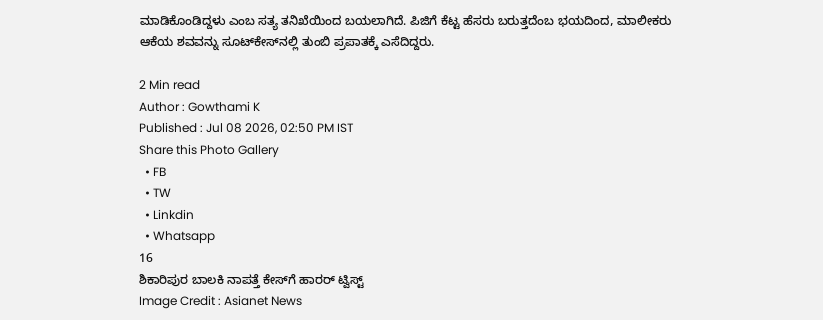ಮಾಡಿಕೊಂಡಿದ್ದಳು ಎಂಬ ಸತ್ಯ ತನಿಖೆಯಿಂದ ಬಯಲಾಗಿದೆ. ಪಿಜಿಗೆ ಕೆಟ್ಟ ಹೆಸರು ಬರುತ್ತದೆಂಬ ಭಯದಿಂದ, ಮಾಲೀಕರು ಆಕೆಯ ಶವವನ್ನು ಸೂಟ್‌ಕೇಸ್‌ನಲ್ಲಿ ತುಂಬಿ ಪ್ರಪಾತಕ್ಕೆ ಎಸೆದಿದ್ದರು.

2 Min read
Author : Gowthami K
Published : Jul 08 2026, 02:50 PM IST
Share this Photo Gallery
  • FB
  • TW
  • Linkdin
  • Whatsapp
16
ಶಿಕಾರಿಪುರ ಬಾಲಕಿ ನಾಪತ್ತೆ ಕೇಸ್‌ಗೆ ಹಾರರ್ ಟ್ವಿಸ್ಟ್
Image Credit : Asianet News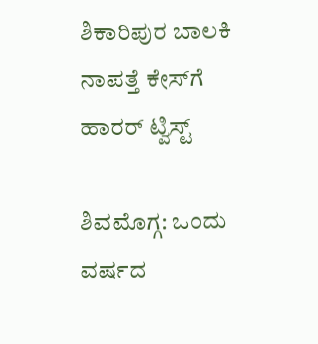ಶಿಕಾರಿಪುರ ಬಾಲಕಿ ನಾಪತ್ತೆ ಕೇಸ್‌ಗೆ ಹಾರರ್ ಟ್ವಿಸ್ಟ್

ಶಿವಮೊಗ್ಗ: ಒಂದು ವರ್ಷದ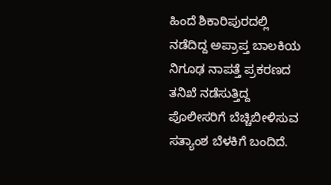ಹಿಂದೆ ಶಿಕಾರಿಪುರದಲ್ಲಿ ನಡೆದಿದ್ದ ಅಪ್ರಾಪ್ತ ಬಾಲಕಿಯ ನಿಗೂಢ ನಾಪತ್ತೆ ಪ್ರಕರಣದ ತನಿಖೆ ನಡೆಸುತ್ತಿದ್ದ ಪೊಲೀಸರಿಗೆ ಬೆಚ್ಚಿಬೀಳಿಸುವ ಸತ್ಯಾಂಶ ಬೆಳಕಿಗೆ ಬಂದಿದೆ.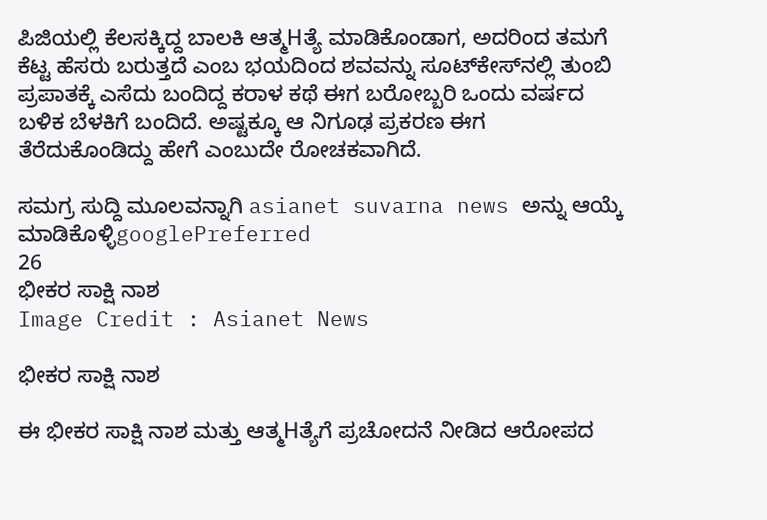ಪಿಜಿಯಲ್ಲಿ ಕೆಲಸಕ್ಕಿದ್ದ ಬಾಲಕಿ ಆತ್ಮHತ್ಯೆ ಮಾಡಿಕೊಂಡಾಗ, ಅದರಿಂದ ತಮಗೆ ಕೆಟ್ಟ ಹೆಸರು ಬರುತ್ತದೆ ಎಂಬ ಭಯದಿಂದ ಶವವನ್ನು ಸೂಟ್‌ಕೇಸ್‌ನಲ್ಲಿ ತುಂಬಿ ಪ್ರಪಾತಕ್ಕೆ ಎಸೆದು ಬಂದಿದ್ದ ಕರಾಳ ಕಥೆ ಈಗ ಬರೋಬ್ಬರಿ ಒಂದು ವರ್ಷದ ಬಳಿಕ ಬೆಳಕಿಗೆ ಬಂದಿದೆ. ಅಷ್ಟಕ್ಕೂ ಆ ನಿಗೂಢ ಪ್ರಕರಣ ಈಗ ತೆರೆದುಕೊಂಡಿದ್ದು ಹೇಗೆ ಎಂಬುದೇ ರೋಚಕವಾಗಿದೆ.

ಸಮಗ್ರ ಸುದ್ದಿ ಮೂಲವನ್ನಾಗಿ asianet suvarna news ಅನ್ನು ಆಯ್ಕೆ ಮಾಡಿಕೊಳ್ಳಿgooglePreferred
26
ಭೀಕರ ಸಾಕ್ಷಿ ನಾಶ
Image Credit : Asianet News

ಭೀಕರ ಸಾಕ್ಷಿ ನಾಶ

ಈ ಭೀಕರ ಸಾಕ್ಷಿ ನಾಶ ಮತ್ತು ಆತ್ಮHತ್ಯೆಗೆ ಪ್ರಚೋದನೆ ನೀಡಿದ ಆರೋಪದ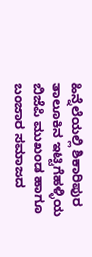ಹಿನ್ನೆಲೆಯಲ್ಲಿ ಶಿಕಾರಿಪುರ ತಾಲೂಕಿನ ಇಟ್ಟಿಗೆಹಳ್ಳಿಯ ಬಿಜೆಪಿ ಮುಖಂಡ ಹಾಗೂ ಬಂಜಾರ ಸಮಾಜದ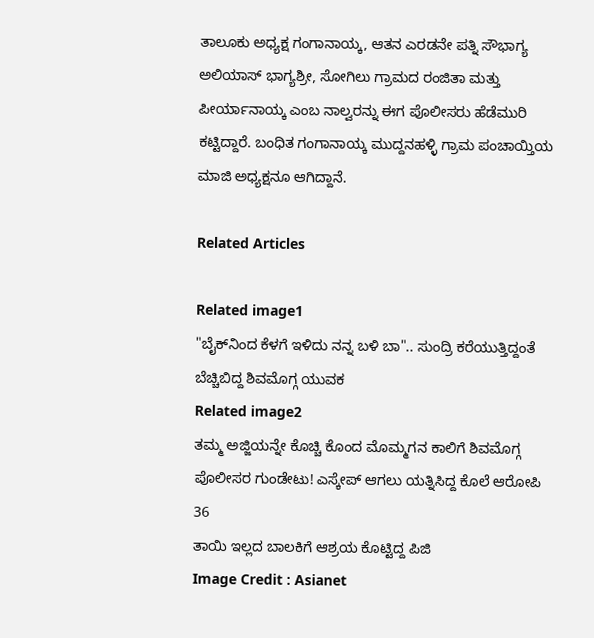ತಾಲೂಕು ಅಧ್ಯಕ್ಷ ಗಂಗಾನಾಯ್ಕ, ಆತನ ಎರಡನೇ ಪತ್ನಿ ಸೌಭಾಗ್ಯ ಅಲಿಯಾಸ್ ಭಾಗ್ಯಶ್ರೀ, ಸೋಗಿಲು ಗ್ರಾಮದ ರಂಜಿತಾ ಮತ್ತು ಪೀರ್ಯಾನಾಯ್ಕ ಎಂಬ ನಾಲ್ವರನ್ನು ಈಗ ಪೊಲೀಸರು ಹೆಡೆಮುರಿ ಕಟ್ಟಿದ್ದಾರೆ. ಬಂಧಿತ ಗಂಗಾನಾಯ್ಕ ಮುದ್ದನಹಳ್ಳಿ ಗ್ರಾಮ ಪಂಚಾಯ್ತಿಯ ಮಾಜಿ ಅಧ್ಯಕ್ಷನೂ ಆಗಿದ್ದಾನೆ.

Related Articles

Related image1
"ಬೈಕ್‌ನಿಂದ ಕೆಳಗೆ ಇಳಿದು ನನ್ನ ಬಳಿ ಬಾ".. ಸುಂದ್ರಿ ಕರೆಯುತ್ತಿದ್ದಂತೆ ಬೆಚ್ಚಿಬಿದ್ದ ಶಿವಮೊಗ್ಗ ಯುವಕ
Related image2
ತಮ್ಮ ಅಜ್ಜಿಯನ್ನೇ ಕೊಚ್ಚಿ ಕೊಂದ ಮೊಮ್ಮಗನ ಕಾಲಿಗೆ ಶಿವಮೊಗ್ಗ ಪೊಲೀಸರ ಗುಂಡೇಟು! ಎಸ್ಕೇಪ್ ಆಗಲು ಯತ್ನಿಸಿದ್ದ ಕೊಲೆ ಆರೋಪಿ
36
ತಾಯಿ ಇಲ್ಲದ ಬಾಲಕಿಗೆ ಆಶ್ರಯ ಕೊಟ್ಟಿದ್ದ ಪಿಜಿ
Image Credit : Asianet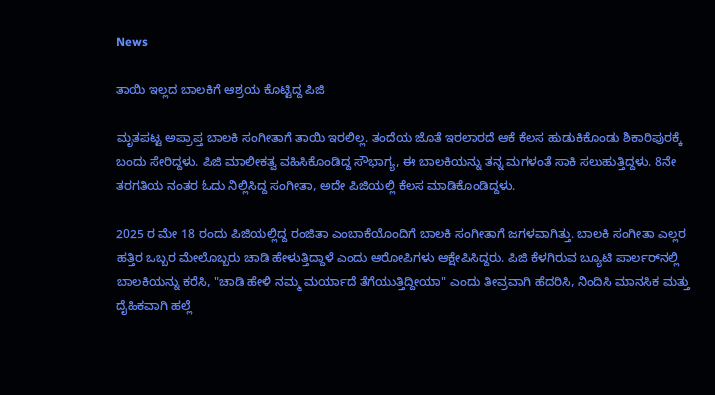News

ತಾಯಿ ಇಲ್ಲದ ಬಾಲಕಿಗೆ ಆಶ್ರಯ ಕೊಟ್ಟಿದ್ದ ಪಿಜಿ

ಮೃತಪಟ್ಟ ಅಪ್ರಾಪ್ತ ಬಾಲಕಿ ಸಂಗೀತಾಗೆ ತಾಯಿ ಇರಲಿಲ್ಲ. ತಂದೆಯ ಜೊತೆ ಇರಲಾರದೆ ಆಕೆ ಕೆಲಸ ಹುಡುಕಿಕೊಂಡು ಶಿಕಾರಿಪುರಕ್ಕೆ ಬಂದು ಸೇರಿದ್ದಳು. ಪಿಜಿ ಮಾಲೀಕತ್ವ ವಹಿಸಿಕೊಂಡಿದ್ದ ಸೌಭಾಗ್ಯ, ಈ ಬಾಲಕಿಯನ್ನು ತನ್ನ ಮಗಳಂತೆ ಸಾಕಿ ಸಲುಹುತ್ತಿದ್ದಳು. 8ನೇ ತರಗತಿಯ ನಂತರ ಓದು ನಿಲ್ಲಿಸಿದ್ದ ಸಂಗೀತಾ, ಅದೇ ಪಿಜಿಯಲ್ಲಿ ಕೆಲಸ ಮಾಡಿಕೊಂಡಿದ್ದಳು.

2025 ರ ಮೇ 18 ರಂದು ಪಿಜಿಯಲ್ಲಿದ್ದ ರಂಜಿತಾ ಎಂಬಾಕೆಯೊಂದಿಗೆ ಬಾಲಕಿ ಸಂಗೀತಾಗೆ ಜಗಳವಾಗಿತ್ತು. ಬಾಲಕಿ ಸಂಗೀತಾ ಎಲ್ಲರ ಹತ್ತಿರ ಒಬ್ಬರ ಮೇಲೊಬ್ಬರು ಚಾಡಿ ಹೇಳುತ್ತಿದ್ದಾಳೆ ಎಂದು ಆರೋಪಿಗಳು ಆಕ್ಷೇಪಿಸಿದ್ದರು. ಪಿಜಿ ಕೆಳಗಿರುವ ಬ್ಯೂಟಿ ಪಾರ್ಲರ್‌ನಲ್ಲಿ ಬಾಲಕಿಯನ್ನು ಕರೆಸಿ, "ಚಾಡಿ ಹೇಳಿ ನಮ್ಮ ಮರ್ಯಾದೆ ತೆಗೆಯುತ್ತಿದ್ದೀಯಾ" ಎಂದು ತೀವ್ರವಾಗಿ ಹೆದರಿಸಿ, ನಿಂದಿಸಿ ಮಾನಸಿಕ ಮತ್ತು ದೈಹಿಕವಾಗಿ ಹಲ್ಲೆ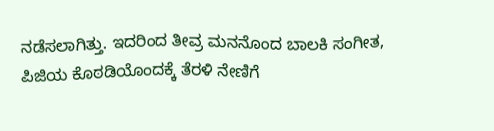ನಡೆಸಲಾಗಿತ್ತು. ಇದರಿಂದ ತೀವ್ರ ಮನನೊಂದ ಬಾಲಕಿ ಸಂಗೀತ, ಪಿಜಿಯ ಕೊಠಡಿಯೊಂದಕ್ಕೆ ತೆರಳಿ ನೇಣಿಗೆ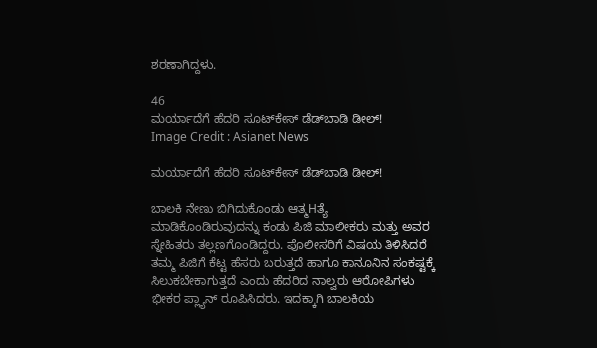ಶರಣಾಗಿದ್ದಳು.

46
ಮರ್ಯಾದೆಗೆ ಹೆದರಿ ಸೂಟ್‌ಕೇಸ್ ಡೆಡ್‌ಬಾಡಿ ಡೀಲ್!
Image Credit : Asianet News

ಮರ್ಯಾದೆಗೆ ಹೆದರಿ ಸೂಟ್‌ಕೇಸ್ ಡೆಡ್‌ಬಾಡಿ ಡೀಲ್!

ಬಾಲಕಿ ನೇಣು ಬಿಗಿದುಕೊಂಡು ಆತ್ಮHತ್ಯೆ ಮಾಡಿಕೊಂಡಿರುವುದನ್ನು ಕಂಡು ಪಿಜಿ ಮಾಲೀಕರು ಮತ್ತು ಅವರ ಸ್ನೇಹಿತರು ತಲ್ಲಣಗೊಂಡಿದ್ದರು. ಪೊಲೀಸರಿಗೆ ವಿಷಯ ತಿಳಿಸಿದರೆ ತಮ್ಮ ಪಿಜಿಗೆ ಕೆಟ್ಟ ಹೆಸರು ಬರುತ್ತದೆ ಹಾಗೂ ಕಾನೂನಿನ ಸಂಕಷ್ಟಕ್ಕೆ ಸಿಲುಕಬೇಕಾಗುತ್ತದೆ ಎಂದು ಹೆದರಿದ ನಾಲ್ವರು ಆರೋಪಿಗಳು ಭೀಕರ ಪ್ಲ್ಯಾನ್ ರೂಪಿಸಿದರು. ಇದಕ್ಕಾಗಿ ಬಾಲಕಿಯ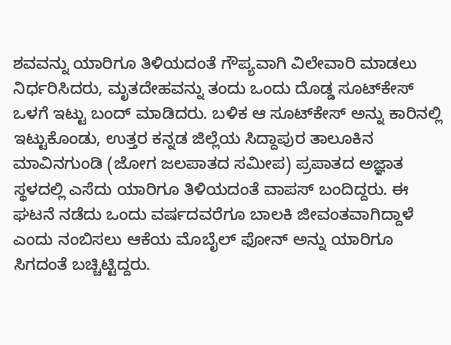ಶವವನ್ನು ಯಾರಿಗೂ ತಿಳಿಯದಂತೆ ಗೌಪ್ಯವಾಗಿ ವಿಲೇವಾರಿ ಮಾಡಲು ನಿರ್ಧರಿಸಿದರು, ಮೃತದೇಹವನ್ನು ತಂದು ಒಂದು ದೊಡ್ಡ ಸೂಟ್‌ಕೇಸ್ ಒಳಗೆ ಇಟ್ಟು ಬಂದ್ ಮಾಡಿದರು. ಬಳಿಕ ಆ ಸೂಟ್‌ಕೇಸ್ ಅನ್ನು ಕಾರಿನಲ್ಲಿ ಇಟ್ಟುಕೊಂಡು, ಉತ್ತರ ಕನ್ನಡ ಜಿಲ್ಲೆಯ ಸಿದ್ದಾಪುರ ತಾಲೂಕಿನ ಮಾವಿನಗುಂಡಿ (ಜೋಗ ಜಲಪಾತದ ಸಮೀಪ) ಪ್ರಪಾತದ ಅಜ್ಞಾತ ಸ್ಥಳದಲ್ಲಿ ಎಸೆದು ಯಾರಿಗೂ ತಿಳಿಯದಂತೆ ವಾಪಸ್ ಬಂದಿದ್ದರು. ಈ ಘಟನೆ ನಡೆದು ಒಂದು ವರ್ಷದವರೆಗೂ ಬಾಲಕಿ ಜೀವಂತವಾಗಿದ್ದಾಳೆ ಎಂದು ನಂಬಿಸಲು ಆಕೆಯ ಮೊಬೈಲ್ ಫೋನ್ ಅನ್ನು ಯಾರಿಗೂ ಸಿಗದಂತೆ ಬಚ್ಚಿಟ್ಟಿದ್ದರು.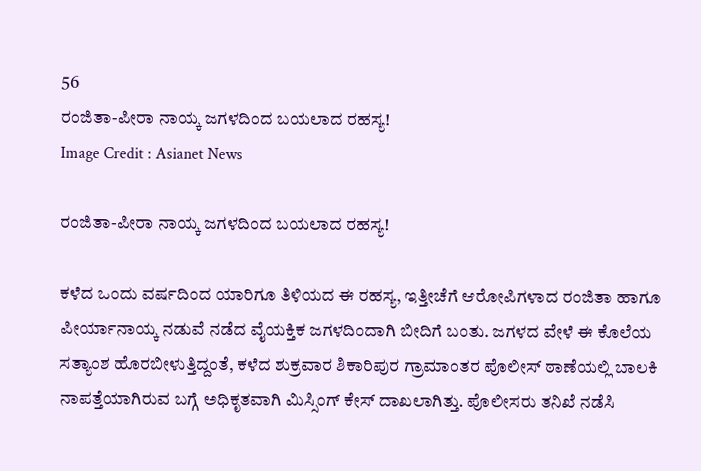56
ರಂಜಿತಾ-ಪೀರಾ ನಾಯ್ಕ ಜಗಳದಿಂದ ಬಯಲಾದ ರಹಸ್ಯ!
Image Credit : Asianet News

ರಂಜಿತಾ-ಪೀರಾ ನಾಯ್ಕ ಜಗಳದಿಂದ ಬಯಲಾದ ರಹಸ್ಯ!

ಕಳೆದ ಒಂದು ವರ್ಷದಿಂದ ಯಾರಿಗೂ ತಿಳಿಯದ ಈ ರಹಸ್ಯ, ಇತ್ತೀಚೆಗೆ ಆರೋಪಿಗಳಾದ ರಂಜಿತಾ ಹಾಗೂ ಪೀರ್ಯಾನಾಯ್ಕ ನಡುವೆ ನಡೆದ ವೈಯಕ್ತಿಕ ಜಗಳದಿಂದಾಗಿ ಬೀದಿಗೆ ಬಂತು. ಜಗಳದ ವೇಳೆ ಈ ಕೊಲೆಯ ಸತ್ಯಾಂಶ ಹೊರಬೀಳುತ್ತಿದ್ದಂತೆ, ಕಳೆದ ಶುಕ್ರವಾರ ಶಿಕಾರಿಪುರ ಗ್ರಾಮಾಂತರ ಪೊಲೀಸ್ ಠಾಣೆಯಲ್ಲಿ ಬಾಲಕಿ ನಾಪತ್ತೆಯಾಗಿರುವ ಬಗ್ಗೆ ಅಧಿಕೃತವಾಗಿ ಮಿಸ್ಸಿಂಗ್ ಕೇಸ್ ದಾಖಲಾಗಿತ್ತು. ಪೊಲೀಸರು ತನಿಖೆ ನಡೆಸಿ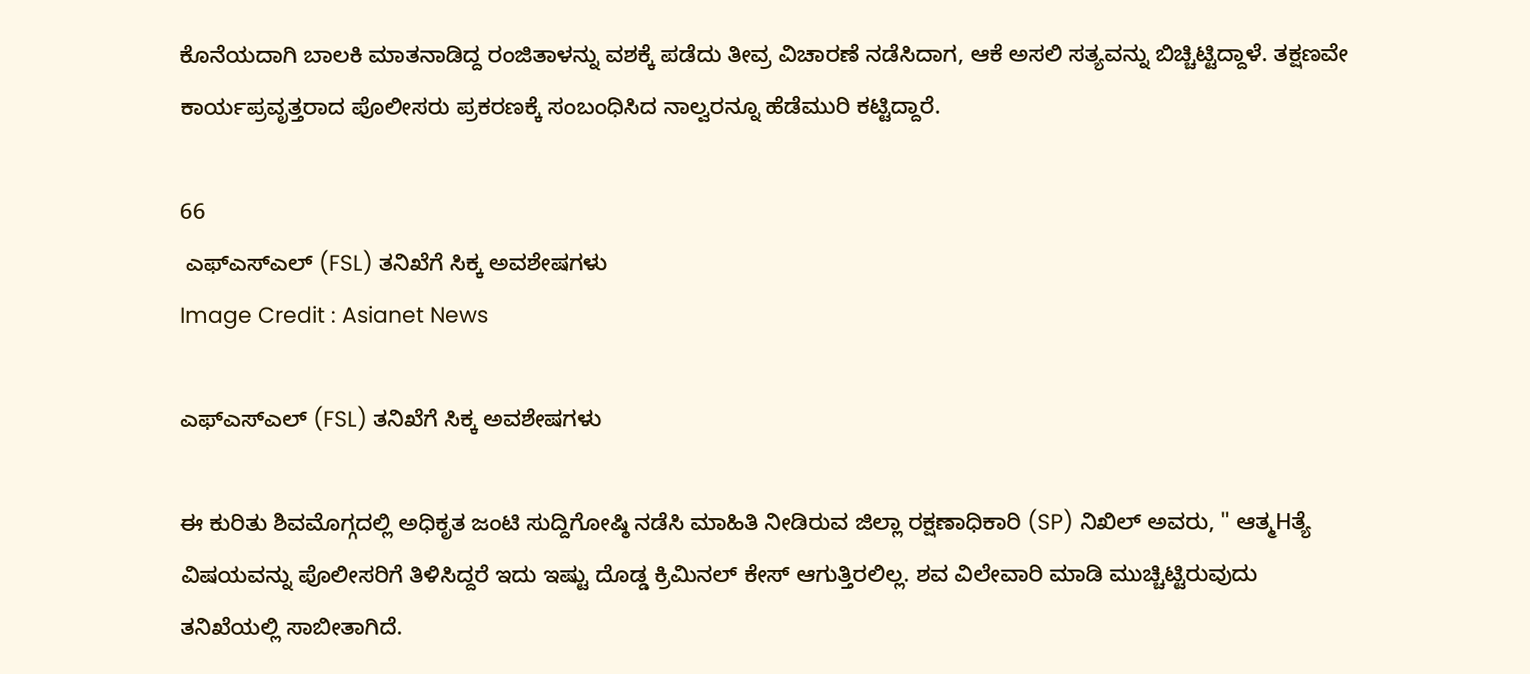ಕೊನೆಯದಾಗಿ ಬಾಲಕಿ ಮಾತನಾಡಿದ್ದ ರಂಜಿತಾಳನ್ನು ವಶಕ್ಕೆ ಪಡೆದು ತೀವ್ರ ವಿಚಾರಣೆ ನಡೆಸಿದಾಗ, ಆಕೆ ಅಸಲಿ ಸತ್ಯವನ್ನು ಬಿಚ್ಚಿಟ್ಟಿದ್ದಾಳೆ. ತಕ್ಷಣವೇ ಕಾರ್ಯಪ್ರವೃತ್ತರಾದ ಪೊಲೀಸರು ಪ್ರಕರಣಕ್ಕೆ ಸಂಬಂಧಿಸಿದ ನಾಲ್ವರನ್ನೂ ಹೆಡೆಮುರಿ ಕಟ್ಟಿದ್ದಾರೆ.

66
 ಎಫ್‌ಎಸ್‌ಎಲ್ (FSL) ತನಿಖೆಗೆ ಸಿಕ್ಕ ಅವಶೇಷಗಳು
Image Credit : Asianet News

ಎಫ್‌ಎಸ್‌ಎಲ್ (FSL) ತನಿಖೆಗೆ ಸಿಕ್ಕ ಅವಶೇಷಗಳು

ಈ ಕುರಿತು ಶಿವಮೊಗ್ಗದಲ್ಲಿ ಅಧಿಕೃತ ಜಂಟಿ ಸುದ್ದಿಗೋಷ್ಠಿ ನಡೆಸಿ ಮಾಹಿತಿ ನೀಡಿರುವ ಜಿಲ್ಲಾ ರಕ್ಷಣಾಧಿಕಾರಿ (SP) ನಿಖಿಲ್ ಅವರು, " ಆತ್ಮHತ್ಯೆ ವಿಷಯವನ್ನು ಪೊಲೀಸರಿಗೆ ತಿಳಿಸಿದ್ದರೆ ಇದು ಇಷ್ಟು ದೊಡ್ಡ ಕ್ರಿಮಿನಲ್ ಕೇಸ್ ಆಗುತ್ತಿರಲಿಲ್ಲ. ಶವ ವಿಲೇವಾರಿ ಮಾಡಿ ಮುಚ್ಚಿಟ್ಟಿರುವುದು ತನಿಖೆಯಲ್ಲಿ ಸಾಬೀತಾಗಿದೆ.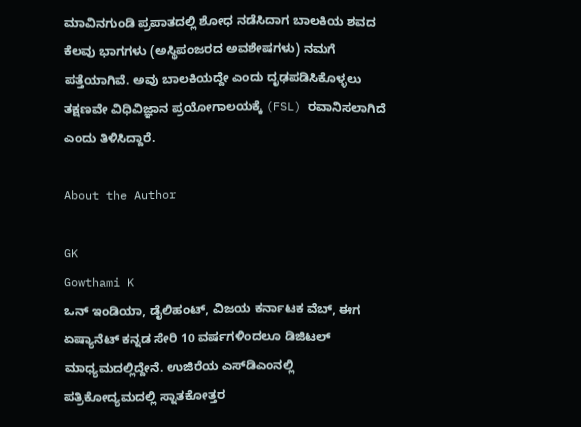ಮಾವಿನಗುಂಡಿ ಪ್ರಪಾತದಲ್ಲಿ ಶೋಧ ನಡೆಸಿದಾಗ ಬಾಲಕಿಯ ಶವದ ಕೆಲವು ಭಾಗಗಳು (ಅಸ್ಥಿಪಂಜರದ ಅವಶೇಷಗಳು) ನಮಗೆ ಪತ್ತೆಯಾಗಿವೆ. ಅವು ಬಾಲಕಿಯದ್ದೇ ಎಂದು ದೃಢಪಡಿಸಿಕೊಳ್ಳಲು ತಕ್ಷಣವೇ ವಿಧಿವಿಜ್ಞಾನ ಪ್ರಯೋಗಾಲಯಕ್ಕೆ (FSL) ರವಾನಿಸಲಾಗಿದೆ ಎಂದು ತಿಳಿಸಿದ್ದಾರೆ.

About the Author

GK
Gowthami K
ಒನ್ ಇಂಡಿಯಾ, ಡೈಲಿಹಂಟ್‌, ವಿಜಯ ಕರ್ನಾಟಕ ವೆಬ್‌, ಈಗ ಏಷ್ಯಾನೆಟ್ ಕನ್ನಡ ಸೇರಿ 10 ವರ್ಷಗಳಿಂದಲೂ ಡಿಜಿಟಲ್ ಮಾಧ್ಯಮದಲ್ಲಿದ್ದೇನೆ. ಉಜಿರೆಯ ಎಸ್‌ಡಿಎಂನಲ್ಲಿ ಪತ್ರಿಕೋದ್ಯಮದಲ್ಲಿ ಸ್ನಾತಕೋತ್ತರ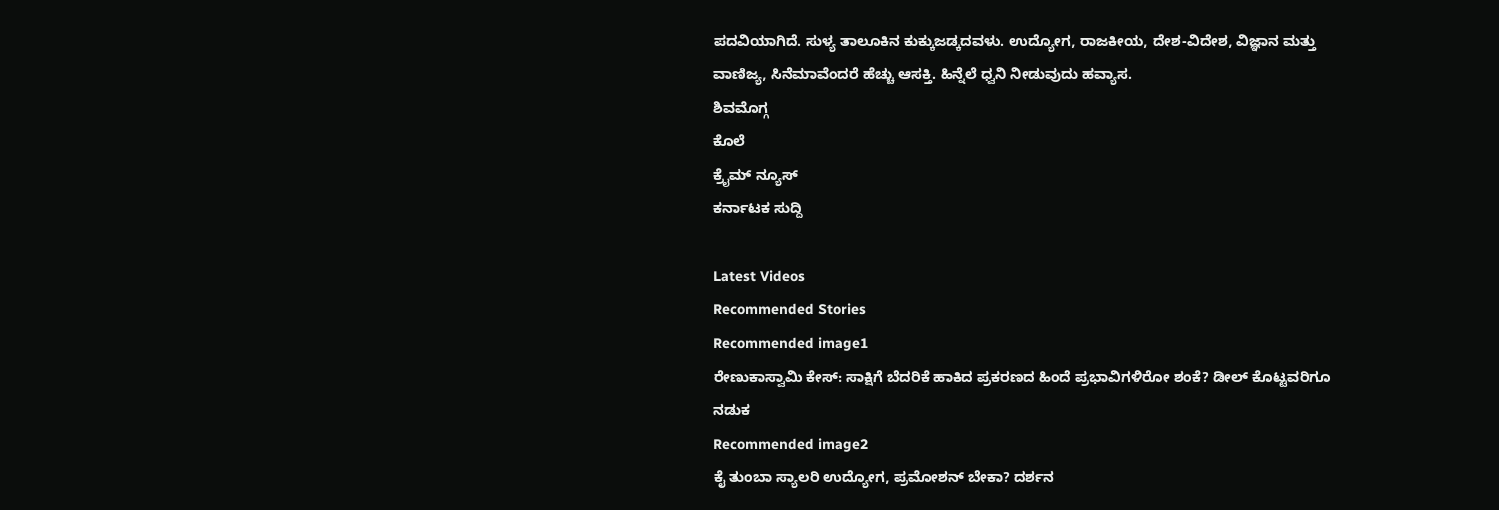ಪದವಿಯಾಗಿದೆ. ಸುಳ್ಯ ತಾಲೂಕಿನ ಕುಕ್ಕುಜಡ್ಕದವಳು. ಉದ್ಯೋಗ, ರಾಜಕೀಯ, ದೇಶ-ವಿದೇಶ, ವಿಜ್ಞಾನ ಮತ್ತು ವಾಣಿಜ್ಯ, ಸಿನೆಮಾವೆಂದರೆ ಹೆಚ್ಚು ಆಸಕ್ತಿ. ಹಿನ್ನೆಲೆ ಧ್ವನಿ ನೀಡುವುದು ಹವ್ಯಾಸ.
ಶಿವಮೊಗ್ಗ
ಕೊಲೆ
ಕ್ರೈಮ್ ನ್ಯೂಸ್
ಕರ್ನಾಟಕ ಸುದ್ದಿ

Latest Videos
Recommended Stories
Recommended image1
ರೇಣುಕಾಸ್ವಾಮಿ ಕೇಸ್‌: ಸಾಕ್ಷಿಗೆ ಬೆದರಿಕೆ ಹಾಕಿದ ಪ್ರಕರಣದ ಹಿಂದೆ ಪ್ರಭಾವಿಗಳಿರೋ ಶಂಕೆ? ಡೀಲ್ ಕೊಟ್ಟವರಿಗೂ ನಡುಕ
Recommended image2
ಕೈ ತುಂಬಾ ಸ್ಯಾಲರಿ ಉದ್ಯೋಗ, ಪ್ರಮೋಶನ್ ಬೇಕಾ? ದರ್ಶನ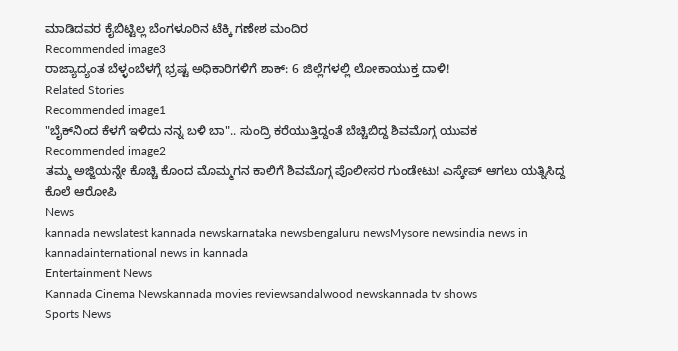ಮಾಡಿದವರ ಕೈಬಿಟ್ಟಿಲ್ಲ ಬೆಂಗಳೂರಿನ ಟೆಕ್ಕಿ ಗಣೇಶ ಮಂದಿರ
Recommended image3
ರಾಜ್ಯಾದ್ಯಂತ ಬೆಳ್ಳಂಬೆಳಗ್ಗೆ ಭ್ರಷ್ಟ ಅಧಿಕಾರಿಗಳಿಗೆ ಶಾಕ್: 6 ಜಿಲ್ಲೆಗಳಲ್ಲಿ ಲೋಕಾಯುಕ್ತ ದಾಳಿ!
Related Stories
Recommended image1
"ಬೈಕ್‌ನಿಂದ ಕೆಳಗೆ ಇಳಿದು ನನ್ನ ಬಳಿ ಬಾ".. ಸುಂದ್ರಿ ಕರೆಯುತ್ತಿದ್ದಂತೆ ಬೆಚ್ಚಿಬಿದ್ದ ಶಿವಮೊಗ್ಗ ಯುವಕ
Recommended image2
ತಮ್ಮ ಅಜ್ಜಿಯನ್ನೇ ಕೊಚ್ಚಿ ಕೊಂದ ಮೊಮ್ಮಗನ ಕಾಲಿಗೆ ಶಿವಮೊಗ್ಗ ಪೊಲೀಸರ ಗುಂಡೇಟು! ಎಸ್ಕೇಪ್ ಆಗಲು ಯತ್ನಿಸಿದ್ದ ಕೊಲೆ ಆರೋಪಿ
News
kannada newslatest kannada newskarnataka newsbengaluru newsMysore newsindia news in kannadainternational news in kannada
Entertainment News
Kannada Cinema Newskannada movies reviewsandalwood newskannada tv shows
Sports News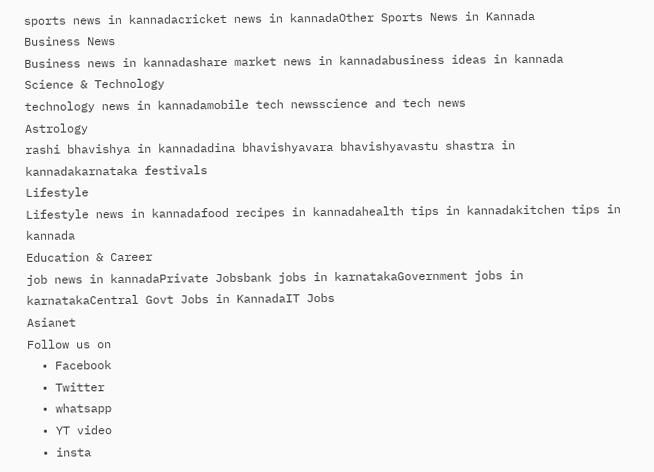sports news in kannadacricket news in kannadaOther Sports News in Kannada
Business News
Business news in kannadashare market news in kannadabusiness ideas in kannada
Science & Technology
technology news in kannadamobile tech newsscience and tech news
Astrology
rashi bhavishya in kannadadina bhavishyavara bhavishyavastu shastra in kannadakarnataka festivals
Lifestyle
Lifestyle news in kannadafood recipes in kannadahealth tips in kannadakitchen tips in kannada
Education & Career
job news in kannadaPrivate Jobsbank jobs in karnatakaGovernment jobs in karnatakaCentral Govt Jobs in KannadaIT Jobs
Asianet
Follow us on
  • Facebook
  • Twitter
  • whatsapp
  • YT video
  • insta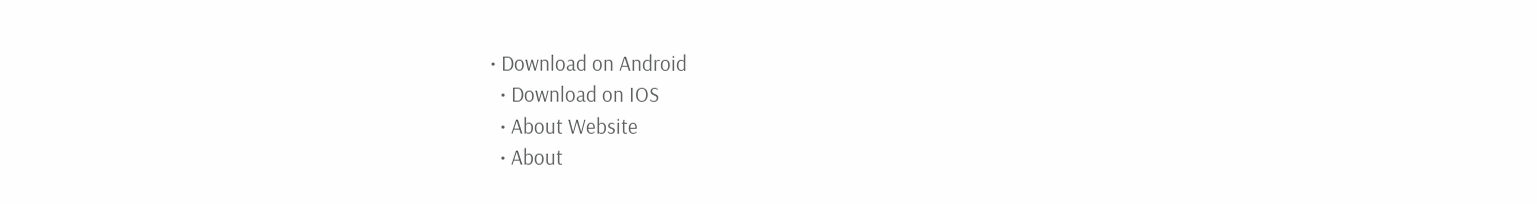• Download on Android
  • Download on IOS
  • About Website
  • About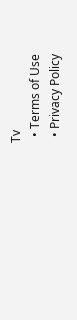Tv
  • Terms of Use
  • Privacy Policy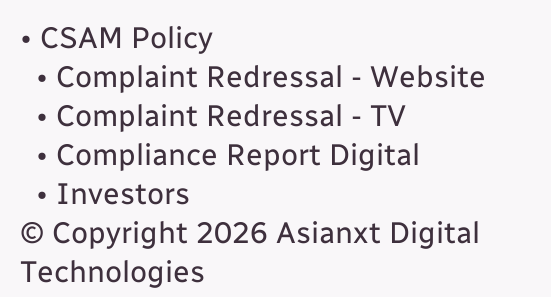• CSAM Policy
  • Complaint Redressal - Website
  • Complaint Redressal - TV
  • Compliance Report Digital
  • Investors
© Copyright 2026 Asianxt Digital Technologies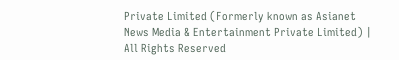Private Limited (Formerly known as Asianet News Media & Entertainment Private Limited) | All Rights Reserved